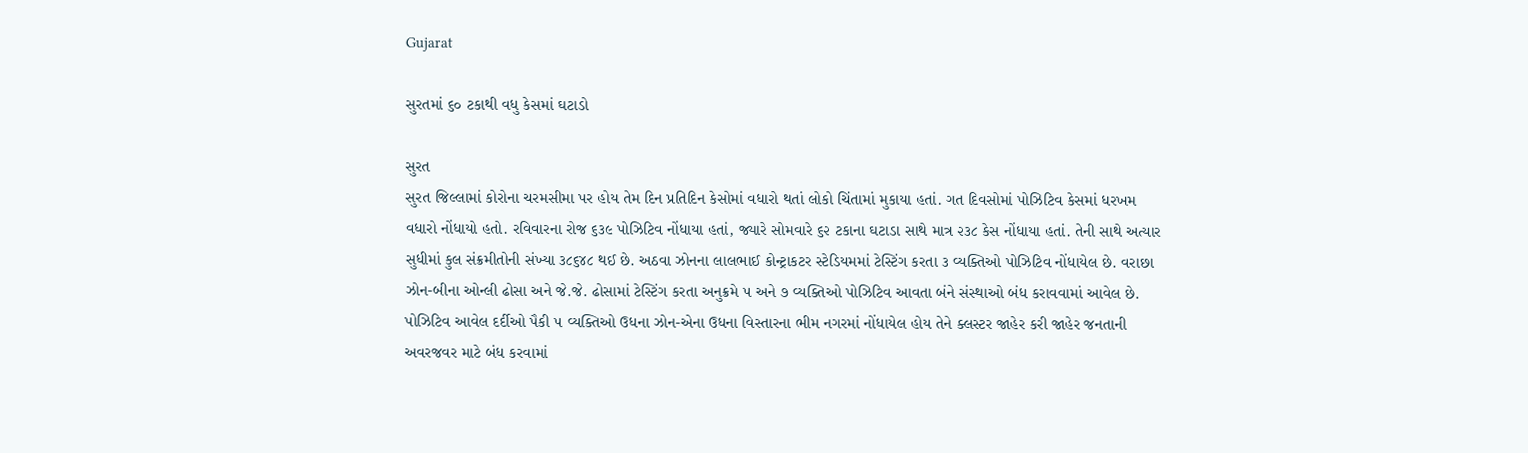Gujarat

સુરતમાં ૬૦ ટકાથી વધુ કેસમાં ઘટાડો

સુરત
સુરત જિલ્લામાં કોરોના ચરમસીમા પર હોય તેમ દિન પ્રતિદિન કેસોમાં વધારો થતાં લોકો ચિંતામાં મુકાયા હતાં. ગત દિવસોમાં પોઝિટિવ કેસમાં ધરખમ વધારો નોંધાયો હતો. રવિવારના રોજ ૬૩૯ પોઝિટિવ નોંધાયા હતાં, જ્યારે સોમવારે ૬૨ ટકાના ઘટાડા સાથે માત્ર ૨૩૮ કેસ નોંધાયા હતાં. તેની સાથે અત્યાર સુધીમાં કુલ સંક્રમીતોની સંખ્યા ૩૮૬૪૮ થઈ છે. અઠવા ઝોનના લાલભાઈ કોન્ટ્રાકટર સ્ટેડિયમમાં ટેસ્ટિંગ કરતા ૩ વ્યક્તિઓ પોઝિટિવ નોંધાયેલ છે. વરાછા ઝોન-બીના ઓન્લી ઢોસા અને જે.જે. ઢોસામાં ટેસ્ટિંગ કરતા અનુક્રમે ૫ અને ૭ વ્યક્તિઓ પોઝિટિવ આવતા બંને સંસ્થાઓ બંધ કરાવવામાં આવેલ છે. પોઝિટિવ આવેલ દર્દીઓ પૈકી ૫ વ્યક્તિઓ ઉધના ઝોન-એના ઉધના વિસ્તારના ભીમ નગરમાં નોંધાયેલ હોય તેને ક્લસ્ટર જાહેર કરી જાહેર જનતાની અવરજવર માટે બંધ કરવામાં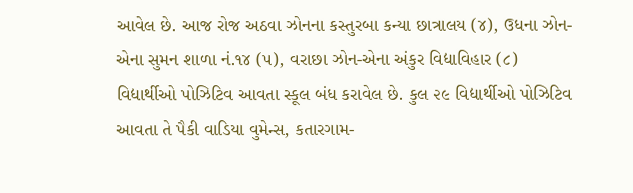આવેલ છે. આજ રોજ અઠવા ઝોનના કસ્તુરબા કન્યા છાત્રાલય (૪), ઉધના ઝોન-એના સુમન શાળા નં.૧૪ (૫), વરાછા ઝોન-એના અંકુર વિદ્યાવિહાર (૮) વિદ્યાર્થીઓ પોઝિટિવ આવતા સ્કૂલ બંધ કરાવેલ છે. કુલ ૨૯ વિદ્યાર્થીઓ પોઝિટિવ આવતા તે પૈકી વાડિયા વુમેન્સ, કતારગામ-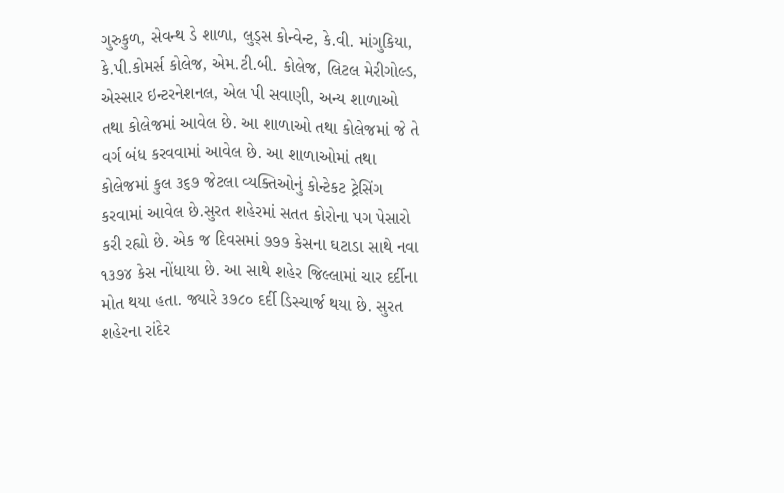ગુરુકુળ, સેવન્થ ડે શાળા, લુડ્‌સ કોન્વેન્ટ, કે.વી. માંગુકિયા, કે.પી.કોમર્સ કોલેજ, એમ.ટી.બી. કોલેજ, લિટલ મેરીગોલ્ડ, એસ્સાર ઇન્ટરનેશનલ, એલ પી સવાણી, અન્ય શાળાઓ તથા કોલેજમાં આવેલ છે. આ શાળાઓ તથા કોલેજમાં જે તે વર્ગ બંધ કરવવામાં આવેલ છે. આ શાળાઓમાં તથા કોલેજમાં કુલ ૩૬૭ જેટલા વ્યક્તિઓનું કોન્ટેકટ ટ્રેસિંગ કરવામાં આવેલ છે.સુરત શહેરમાં સતત કોરોના પગ પેસારો કરી રહ્યો છે. એક જ દિવસમાં ૭૭૭ કેસના ઘટાડા સાથે નવા ૧૩૭૪ કેસ નોંધાયા છે. આ સાથે શહેર જિલ્લામાં ચાર દર્દીના મોત થયા હતા. જ્યારે ૩૭૮૦ દર્દી ડિસ્ચાર્જ થયા છે. સુરત શહેરના રાંદેર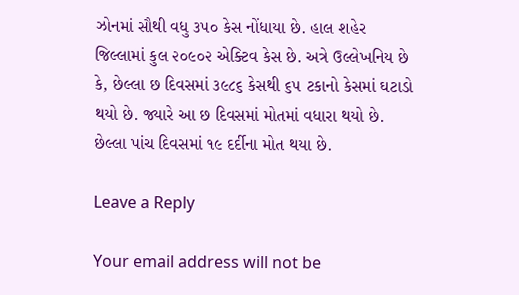ઝોનમાં સૌથી વધુ ૩૫૦ કેસ નોંધાયા છે. હાલ શહેર જિલ્લામાં કુલ ૨૦૯૦૨ એક્ટિવ કેસ છે. અત્રે ઉલ્લેખનિય છે કે, છેલ્લા છ દિવસમાં ૩૯૮૬ કેસથી ૬૫ ટકાનો કેસમાં ઘટાડો થયો છે. જ્યારે આ છ દિવસમાં મોતમાં વધારા થયો છે. છેલ્લા પાંચ દિવસમાં ૧૯ દર્દીના મોત થયા છે.

Leave a Reply

Your email address will not be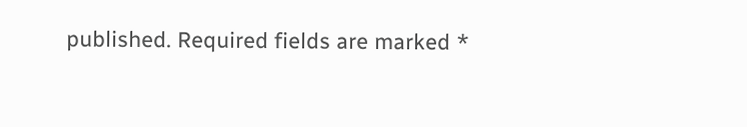published. Required fields are marked *